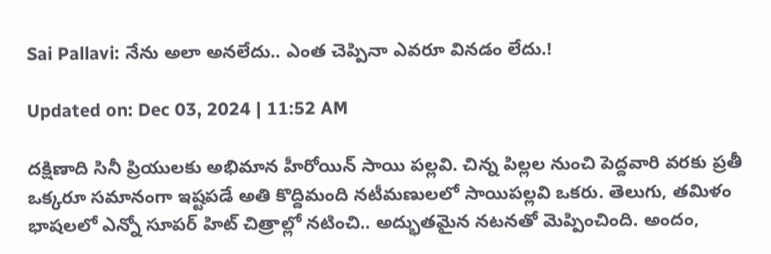Sai Pallavi: నేను అలా అనలేదు.. ఎంత చెప్పినా ఎవరూ వినడం లేదు.!

Updated on: Dec 03, 2024 | 11:52 AM

దక్షిణాది సినీ ప్రియులకు అభిమాన హీరోయిన్ సాయి పల్లవి. చిన్న పిల్లల నుంచి పెద్దవారి వరకు ప్రతీ ఒక్కరూ సమానంగా ఇష్టపడే అతి కొద్దిమంది నటీమణులలో సాయిపల్లవి ఒకరు. తెలుగు, తమిళం భాషలలో ఎన్నో సూపర్ హిట్ చిత్రాల్లో నటించి.. అద్భుతమైన నటనతో మెప్పించింది. అందం,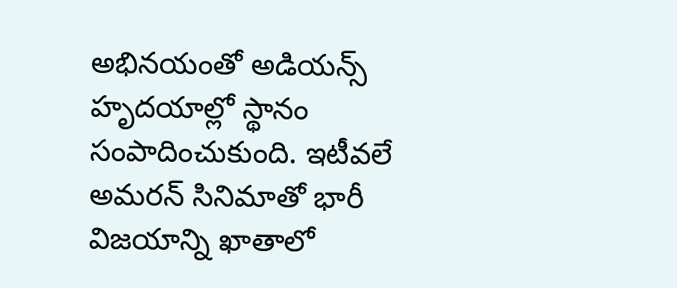అభినయంతో అడియన్స్ హృదయాల్లో స్థానం సంపాదించుకుంది. ఇటీవలే అమరన్ సినిమాతో భారీ విజయాన్ని ఖాతాలో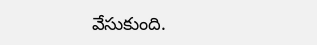వేసుకుంది.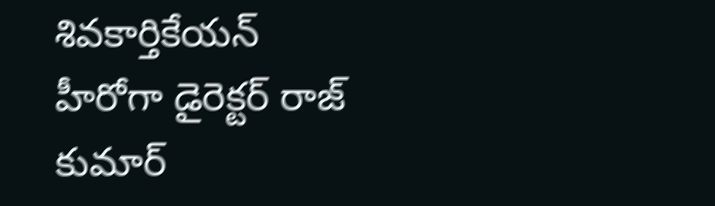శివకార్తికేయన్ హీరోగా డైరెక్టర్ రాజ్ కుమార్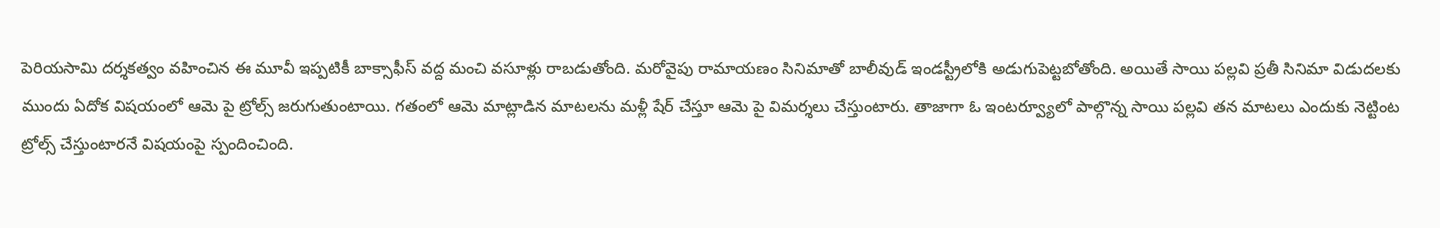పెరియసామి దర్శకత్వం వహించిన ఈ మూవీ ఇప్పటికీ బాక్సాఫీస్ వద్ద మంచి వసూళ్లు రాబడుతోంది. మరోవైపు రామాయణం సినిమాతో బాలీవుడ్ ఇండస్ట్రీలోకి అడుగుపెట్టబోతోంది. అయితే సాయి పల్లవి ప్రతీ సినిమా విడుదలకు ముందు ఏదోక విషయంలో ఆమె పై ట్రోల్స్ జరుగుతుంటాయి. గతంలో ఆమె మాట్లాడిన మాటలను మళ్లీ షేర్ చేస్తూ ఆమె పై విమర్శలు చేస్తుంటారు. తాజాగా ఓ ఇంటర్వ్యూలో పాల్గొన్న సాయి పల్లవి తన మాటలు ఎందుకు నెట్టింట ట్రోల్స్ చేస్తుంటారనే విషయంపై స్పందించింది.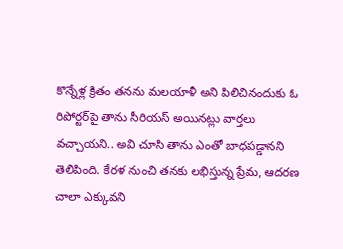కొన్నేళ్ల క్రితం తనను మలయాళీ అని పిలిచినందుకు ఓ రిపోర్టర్‌పై తాను సీరియస్ అయినట్లు వార్తలు వచ్చాయని.. అవి చూసి తాను ఎంతో బాధపడ్డానని తెలిపింది. కేరళ నుంచి తనకు లభిస్తున్న ప్రేమ, ఆదరణ చాలా ఎక్కువని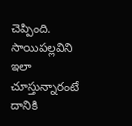చెప్పింది. సాయిపల్లవిని ఇలా చూస్తున్నారంటే దానికి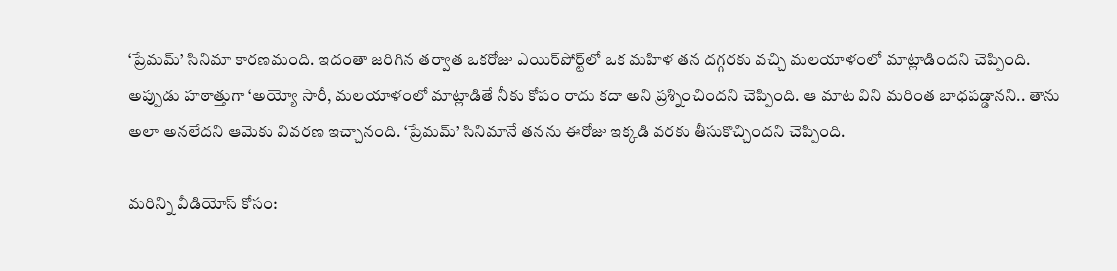‘ప్రేమమ్‌’ సినిమా కారణమంది. ఇదంతా జరిగిన తర్వాత ఒకరోజు ఎయిర్‌పోర్ట్‌లో ఒక మహిళ తన దగ్గరకు వచ్చి మలయాళంలో మాట్లాడిందని చెప్పింది. అప్పుడు హఠాత్తుగా ‘అయ్యో సారీ, మలయాళంలో మాట్లాడితే నీకు కోపం రాదు కదా అని ప్రశ్నించిందని చెప్పింది. ఆ మాట విని మరింత బాధపడ్డానని.. తాను అలా అనలేదని ఆమెకు వివరణ ఇచ్చానంది. ‘ప్రేమమ్‌’ సినిమానే తనను ఈరోజు ఇక్కడి వరకు తీసుకొచ్చిందని చెప్పింది.

మరిన్ని వీడియోస్ కోసం: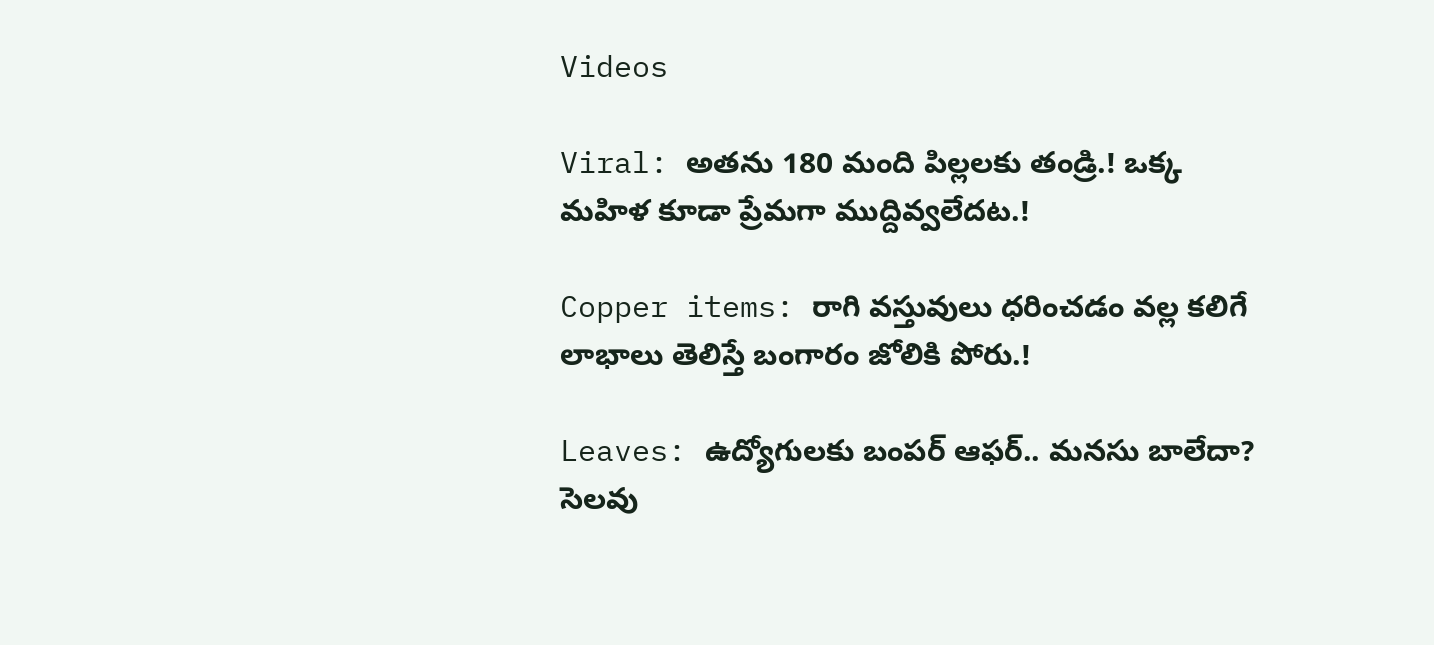Videos

Viral: అతను 180 మంది పిల్లలకు తండ్రి.! ఒక్క మహిళ కూడా ప్రేమగా ముద్దివ్వలేదట.!

Copper items: రాగి వస్తువులు ధరించడం వల్ల కలిగే లాభాలు తెలిస్తే బంగారం జోలికి పోరు.!

Leaves: ఉద్యోగులకు బంపర్‌ ఆఫర్‌.. మనసు బాలేదా? సెలవు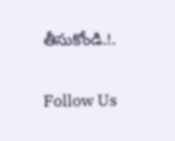తీసుకోండి.!.

Follow Us